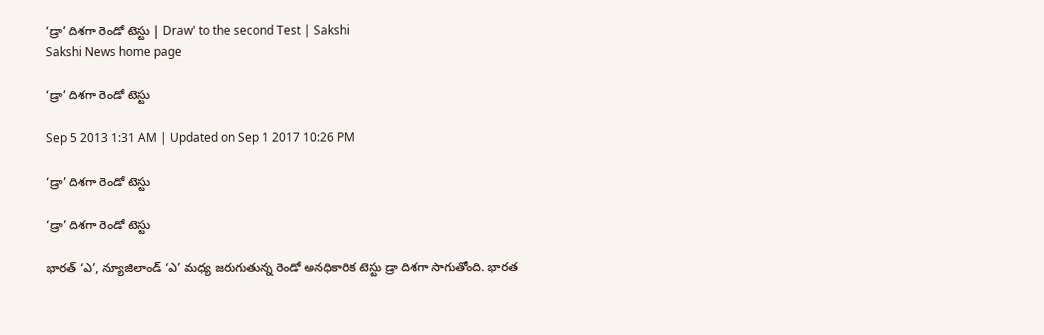‘డ్రా’ దిశగా రెండో టెస్టు | Draw' to the second Test | Sakshi
Sakshi News home page

‘డ్రా’ దిశగా రెండో టెస్టు

Sep 5 2013 1:31 AM | Updated on Sep 1 2017 10:26 PM

‘డ్రా’ దిశగా రెండో టెస్టు

‘డ్రా’ దిశగా రెండో టెస్టు

భారత్ ‘ఎ’, న్యూజిలాండ్ ‘ఎ’ మధ్య జరుగుతున్న రెండో అనధికారిక టెస్టు డ్రా దిశగా సాగుతోంది. భారత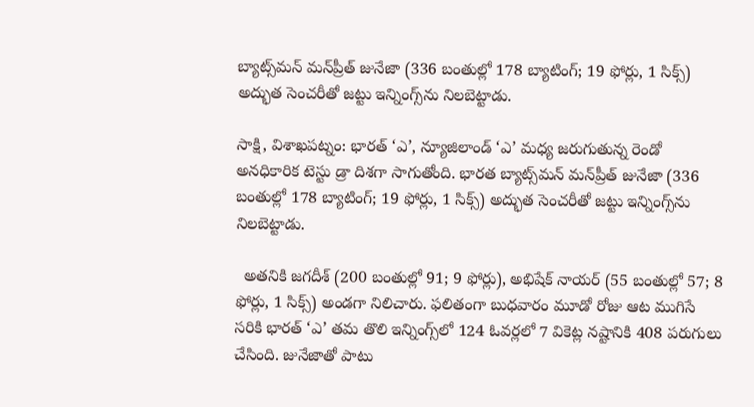బ్యాట్స్‌మన్ మన్‌ప్రీత్ జునేజా (336 బంతుల్లో 178 బ్యాటింగ్; 19 ఫోర్లు, 1 సిక్స్) అద్భుత సెంచరీతో జట్టు ఇన్నింగ్స్‌ను నిలబెట్టాడు.

సాక్షి, విశాఖపట్నం: భారత్ ‘ఎ’, న్యూజిలాండ్ ‘ఎ’ మధ్య జరుగుతున్న రెండో అనధికారిక టెస్టు డ్రా దిశగా సాగుతోంది. భారత బ్యాట్స్‌మన్ మన్‌ప్రీత్ జునేజా (336 బంతుల్లో 178 బ్యాటింగ్; 19 ఫోర్లు, 1 సిక్స్) అద్భుత సెంచరీతో జట్టు ఇన్నింగ్స్‌ను నిలబెట్టాడు.

  అతనికి జగదీశ్ (200 బంతుల్లో 91; 9 ఫోర్లు), అభిషేక్ నాయర్ (55 బంతుల్లో 57; 8 ఫోర్లు, 1 సిక్స్) అండగా నిలిచారు. ఫలితంగా బుధవారం మూడో రోజు ఆట ముగిసే సరికి భారత్ ‘ఎ’ తమ తొలి ఇన్నింగ్స్‌లో 124 ఓవర్లలో 7 వికెట్ల నష్టానికి 408 పరుగులు చేసింది. జునేజాతో పాటు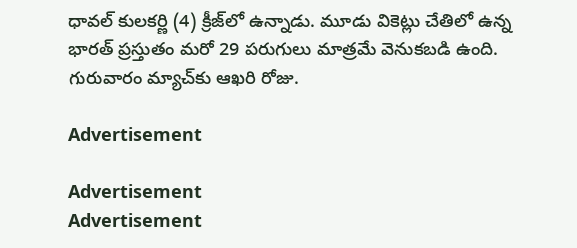ధావల్ కులకర్ణి (4) క్రీజ్‌లో ఉన్నాడు. మూడు వికెట్లు చేతిలో ఉన్న భారత్ ప్రస్తుతం మరో 29 పరుగులు మాత్రమే వెనుకబడి ఉంది. గురువారం మ్యాచ్‌కు ఆఖరి రోజు.

Advertisement

Advertisement
Advertisement